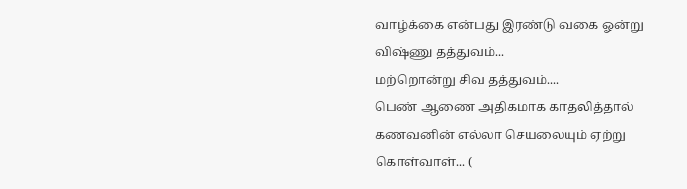வாழ்க்கை என்பது இரண்டு வகை ஓன்று விஷ்ணு தத்துவம்...
மற்றொன்று சிவ தத்துவம்....
பெண் ஆணை அதிகமாக காதலித்தால் கணவனின் எல்லா செயலையும் ஏற்று கொள்வாள்... (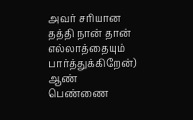அவர் சரியான தத்தி நான் தான் எல்லாத்தையும் பார்த்துக்கிறேன்)
ஆண் பெண்ணை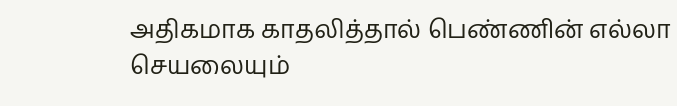அதிகமாக காதலித்தால் பெண்ணின் எல்லா செயலையும்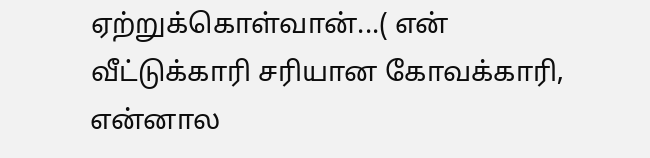ஏற்றுக்கொள்வான்...( என் வீட்டுக்காரி சரியான கோவக்காரி, என்னால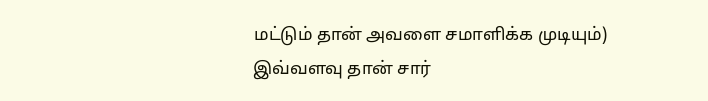மட்டும் தான் அவளை சமாளிக்க முடியும்)
இவ்வளவு தான் சார்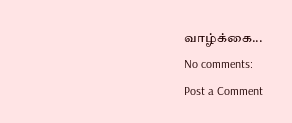வாழ்க்கை...
No comments:
Post a Comment